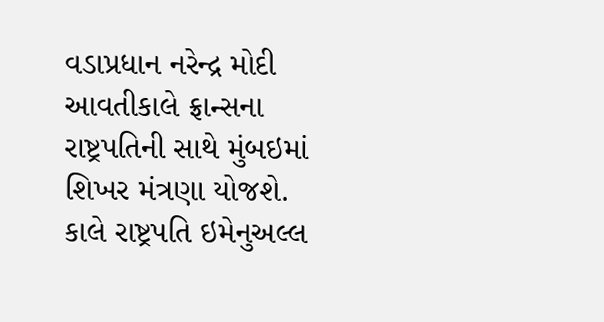વડાપ્રધાન નરેન્દ્ર મોદી આવતીકાલે ફ્રાન્સના રાષ્ટ્રપતિની સાથે મુંબઇમાં શિખર મંત્રણા યોજશે. કાલે રાષ્ટ્રપતિ ઇમેનુઅલ્લ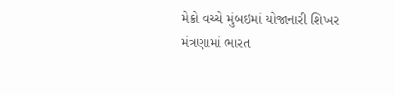મેક્રો વચ્ચે મુંબઇમાં યોજાનારી શિખર મંત્રણામાં ભારત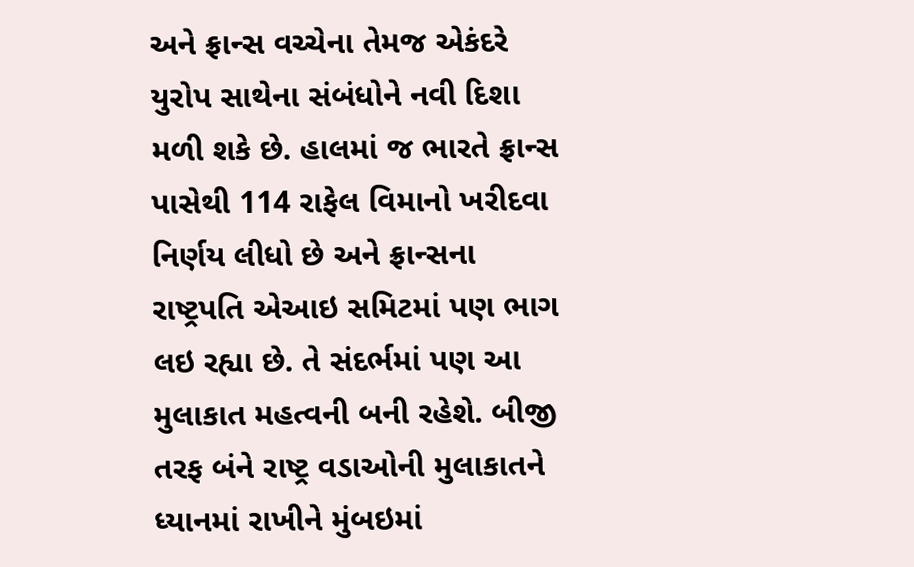અને ફ્રાન્સ વચ્ચેના તેમજ એકંદરે યુરોપ સાથેના સંબંધોને નવી દિશા મળી શકે છે. હાલમાં જ ભારતે ફ્રાન્સ પાસેથી 114 રાફેલ વિમાનો ખરીદવા નિર્ણય લીધો છે અને ફ્રાન્સના રાષ્ટ્રપતિ એઆઇ સમિટમાં પણ ભાગ લઇ રહ્યા છે. તે સંદર્ભમાં પણ આ મુલાકાત મહત્વની બની રહેશે. બીજી તરફ બંને રાષ્ટ્ર વડાઓની મુલાકાતને ધ્યાનમાં રાખીને મુંબઇમાં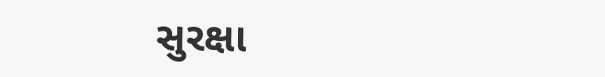સુરક્ષા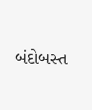બંદોબસ્ત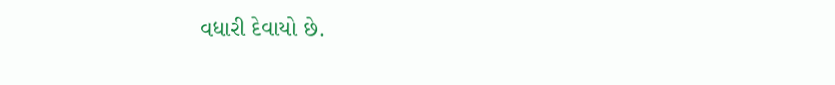વધારી દેવાયો છે.